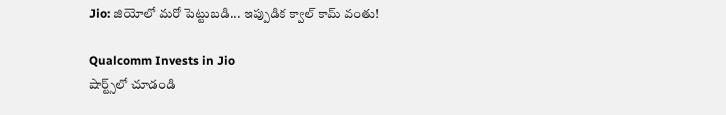Jio: జియోలో మరో పెట్టుబడి... ఇప్పుడిక క్వాల్ కామ్ వంతు!

Qualcomm Invests in Jio
షార్ట్స్‌లో చూడండి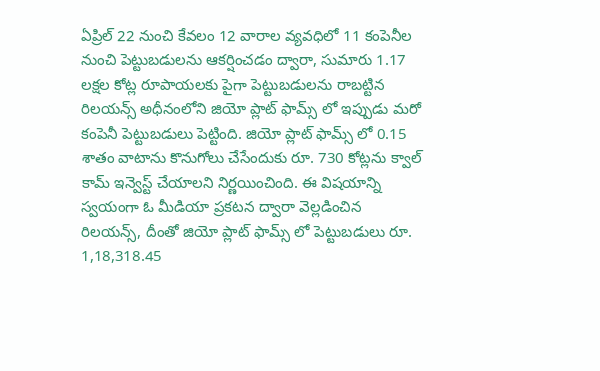ఏప్రిల్ 22 నుంచి కేవలం 12 వారాల వ్యవధిలో 11 కంపెనీల నుంచి పెట్టుబడులను ఆకర్షించడం ద్వారా, సుమారు 1.17 లక్షల కోట్ల రూపాయలకు పైగా పెట్టుబడులను రాబట్టిన రిలయన్స్ అధీనంలోని జియో ప్లాట్ ఫామ్స్ లో ఇప్పుడు మరో కంపెనీ పెట్టుబడులు పెట్టింది. జియో ప్లాట్ ఫామ్స్ లో 0.15 శాతం వాటాను కొనుగోలు చేసేందుకు రూ. 730 కోట్లను క్వాల్ కామ్ ఇన్వెస్ట్ చేయాలని నిర్ణయించింది. ఈ విషయాన్ని స్వయంగా ఓ మీడియా ప్రకటన ద్వారా వెల్లడించిన రిలయన్స్, దీంతో జియో ప్లాట్ ఫామ్స్ లో పెట్టుబడులు రూ. 1,18,318.45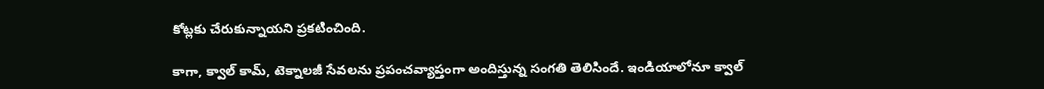కోట్లకు చేరుకున్నాయని ప్రకటించింది.

కాగా, క్వాల్ కామ్, టెక్నాలజీ సేవలను ప్రపంచవ్యాప్తంగా అందిస్తున్న సంగతి తెలిసిందే. ఇండియాలోనూ క్వాల్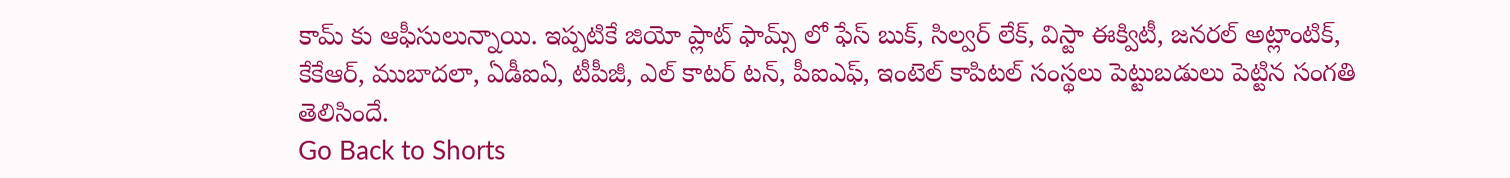కామ్ కు ఆఫీసులున్నాయి. ఇప్పటికే జియో ప్లాట్ ఫామ్స్ లో ఫేస్ బుక్, సిల్వర్ లేక్, విస్టా ఈక్విటీ, జనరల్ అట్లాంటిక్, కేకేఆర్, ముబాదలా, ఏడీఐఏ, టీపీజీ, ఎల్ కాటర్ టన్, పీఐఎఫ్, ఇంటెల్ కాపిటల్ సంస్థలు పెట్టుబడులు పెట్టిన సంగతి తెలిసిందే.
Go Back to Shorts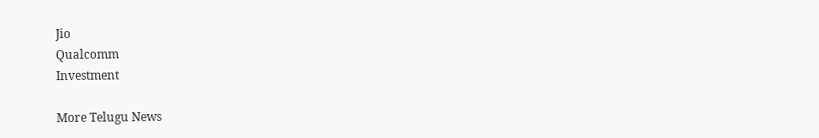Jio
Qualcomm
Investment

More Telugu News